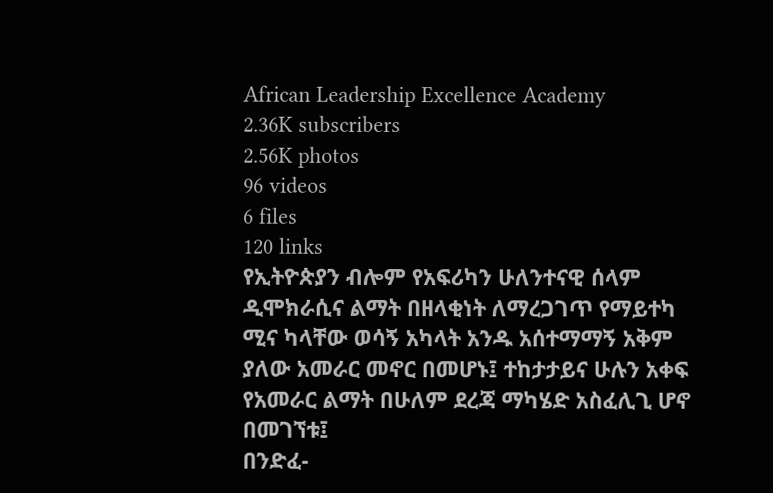African Leadership Excellence Academy
2.36K subscribers
2.56K photos
96 videos
6 files
120 links
የኢትዮጵያን ብሎም የአፍሪካን ሁለንተናዊ ሰላም ዲሞክራሲና ልማት በዘላቂነት ለማረጋገጥ የማይተካ ሚና ካላቸው ወሳኝ አካላት አንዱ አሰተማማኝ አቅም ያለው አመራር መኖር በመሆኑ፤ ተከታታይና ሁሉን አቀፍ የአመራር ልማት በሁለም ደረጃ ማካሄድ አስፈሊጊ ሆኖ በመገኘቱ፤
በንድፈ-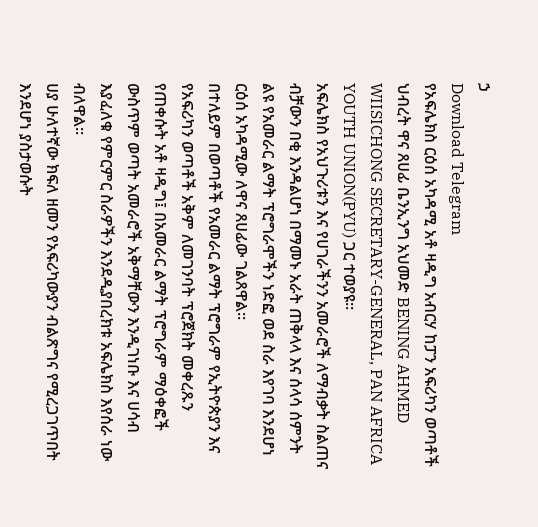ኃ
Download Telegram
የአፍሌክስ ርዕሰ አካዳሚ አቶ ዛዲግ አብርሃ ከፓን አፍሪካን ወጣቶች ህብረት ዋና ጸሀፊ ቤንኢንግ አህመድ BENING AHMED WIISICHONG SECRETARY-GENERAL, PAN AFRICA YOUTH UNION(PYU) ጋር ተወያዩ።
አፍሌክስ የአህጉሪቱን እና የሀገራችንን አመራሮች ለማብቃት ስልጠና ብቻውን በቂ እንዳልሆነ በማመኑ አራት ጠቅላላ እና ሰላሳ ሰምንት ልዩ የአመራር ልማት ፕሮግራሞችን ነድፎ ወደ ስራ እየገባ እንደሆነ ርዕሰ አካዳሚው ለዋና ጸሀፊው ገልጸዋል።
በተለይም በወጣቶች የአመራር ልማት ፕሮግራም የኢትዮጵያን እና የአፍሪካን ወጣቶች አቅም ለመገንባት ፕሮጀክት መቀረጹን የጠቀሱት አቶ ዛዲግ፤ በአመራር ልማት ፕሮግራም ማዕቀፎች ውስጥም ወጣት አመራሮች አቅማቸውን እንዲገነቡ እና ሀሳብ እያፈለቁ የምርምር ስራዎችን እንደዲያበረክቱ አፍሌክስ እየሰራ ነው ብለዋል።
ሀያ ሁለተኛው ክፍለ ዘመን የአፍሪካውያን ብልጽግና የሚረጋገጥበት እንደሆነ ያስታወሱት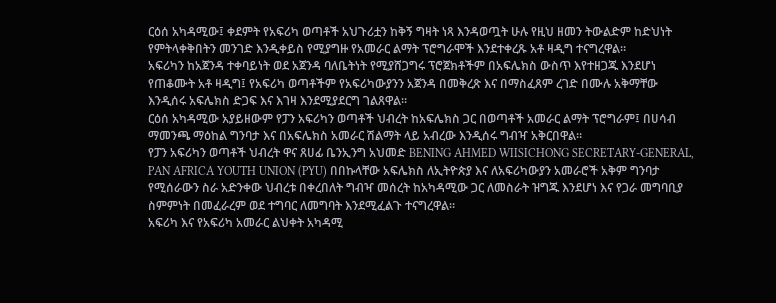ርዕሰ አካዳሚው፤ ቀደምት የአፍሪካ ወጣቶች አህጉሪቷን ከቅኝ ግዛት ነጻ እንዳወጧት ሁሉ የዚህ ዘመን ትውልድም ከድህነት የምትላቀቅበትን መንገድ እንዲቀይስ የሚያግዙ የአመራር ልማት ፕሮግራሞች እንደተቀረጹ አቶ ዛዲግ ተናግረዋል።
አፍሪካን ከአጀንዳ ተቀባይነት ወደ አጀንዳ ባለቤትነት የሚያሸጋግሩ ፕሮጀክቶችም በአፍሌክስ ውስጥ እየተዘጋጁ እንደሆነ የጠቆሙት አቶ ዛዲግ፤ የአፍሪካ ወጣቶችም የአፍሪካውያንን አጀንዳ በመቅረጽ እና በማስፈጸም ረገድ በሙሉ አቅማቸው እንዲሰሩ አፍሌክስ ድጋፍ እና እገዛ እንደሚያደርግ ገልጸዋል።
ርዕሰ አካዳሚው አያይዘውም የፓን አፍሪካን ወጣቶች ህብረት ከአፍሌክስ ጋር በወጣቶች አመራር ልማት ፕሮግራም፤ በሀሳብ ማመንጫ ማዕከል ግንባታ እና በአፍሌክስ አመራር ሽልማት ላይ አብረው እንዲሰሩ ግብዣ አቅርበዋል።
የፓን አፍሪካን ወጣቶች ህብረት ዋና ጸሀፊ ቤንኢንግ አህመድ BENING AHMED WIISICHONG SECRETARY-GENERAL, PAN AFRICA YOUTH UNION (PYU) በበኩላቸው አፍሌክስ ለኢትዮጵያ እና ለአፍሪካውያን አመራሮች አቅም ግንባታ የሚሰራውን ስራ አድንቀው ህብረቱ በቀረበለት ግብዣ መሰረት ከአካዳሚው ጋር ለመስራት ዝግጁ እንደሆነ እና የጋራ መግባቢያ ስምምነት በመፈራረም ወደ ተግባር ለመግባት እንደሚፈልጉ ተናግረዋል።
አፍሪካ እና የአፍሪካ አመራር ልህቀት አካዳሚ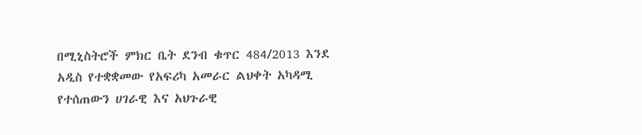በሚኒስትሮች ምክር ቤት ደንብ ቁጥር 484/2013 እንደ አዲስ የተቋቋመው የአፍሪካ አመራር ልህቀት አካዳሚ የተሰጠውን ሀገራዊ እና አህጉራዊ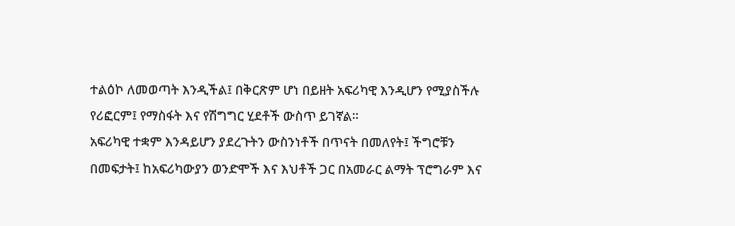ተልዕኮ ለመወጣት እንዲችል፤ በቅርጽም ሆነ በይዘት አፍሪካዊ እንዲሆን የሚያስችሉ የሪፎርም፤ የማስፋት እና የሽግግር ሂደቶች ውስጥ ይገኛል።
አፍሪካዊ ተቋም እንዳይሆን ያደረጉትን ውስንነቶች በጥናት በመለየት፤ ችግሮቹን በመፍታት፤ ከአፍሪካውያን ወንድሞች እና እህቶች ጋር በአመራር ልማት ፕሮግራም እና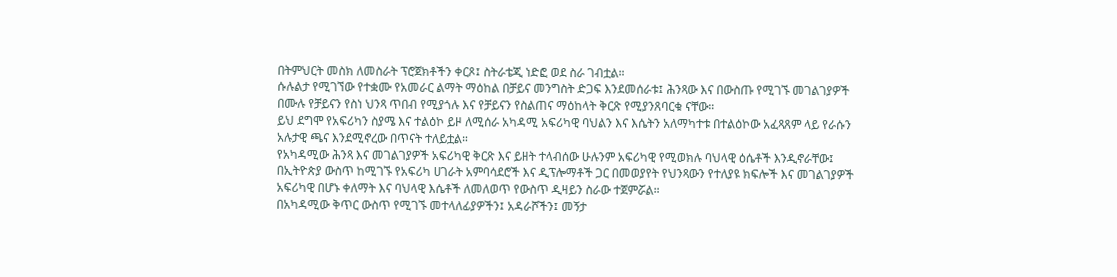በትምህርት መስክ ለመስራት ፕሮጀክቶችን ቀርጾ፤ ስትራቴጂ ነድፎ ወደ ስራ ገብቷል።
ሱሉልታ የሚገኘው የተቋሙ የአመራር ልማት ማዕከል በቻይና መንግስት ድጋፍ እንደመሰራቱ፤ ሕንጻው እና በውስጡ የሚገኙ መገልገያዎች በሙሉ የቻይናን የስነ ህንጻ ጥበብ የሚያጎሉ እና የቻይናን የስልጠና ማዕከላት ቅርጽ የሚያንጸባርቁ ናቸው።
ይህ ደግሞ የአፍሪካን ስያሜ እና ተልዕኮ ይዞ ለሚሰራ አካዳሚ አፍሪካዊ ባህልን እና እሴትን አለማካተቱ በተልዕኮው አፈጻጸም ላይ የራሱን አሉታዊ ጫና እንደሚኖረው በጥናት ተለይቷል።
የአካዳሚው ሕንጻ እና መገልገያዎች አፍሪካዊ ቅርጽ እና ይዘት ተላብሰው ሁሉንም አፍሪካዊ የሚወክሉ ባህላዊ ዕሴቶች እንዲኖራቸው፤ በኢትዮጵያ ውስጥ ከሚገኙ የአፍሪካ ሀገራት አምባሳደሮች እና ዲፕሎማቶች ጋር በመወያየት የህንጻውን የተለያዩ ክፍሎች እና መገልገያዎች አፍሪካዊ በሆኑ ቀለማት እና ባህላዊ እሴቶች ለመለወጥ የውስጥ ዲዛይን ስራው ተጀምሯል።
በአካዳሚው ቅጥር ውስጥ የሚገኙ መተላለፊያዎችን፤ አዳራሾችን፤ መኝታ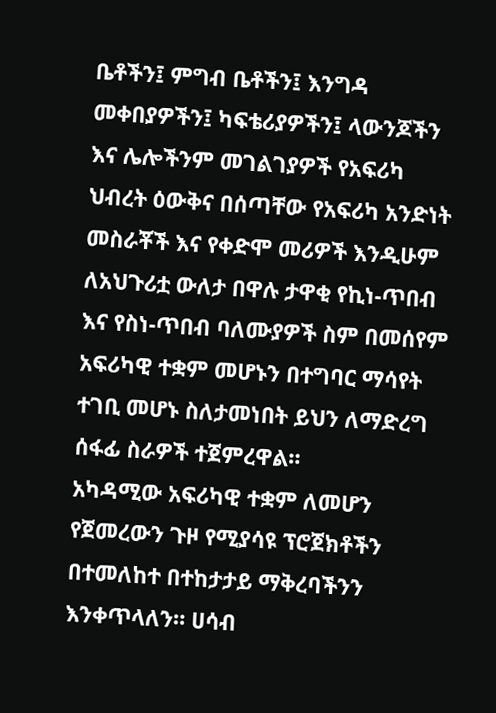ቤቶችን፤ ምግብ ቤቶችን፤ እንግዳ መቀበያዎችን፤ ካፍቴሪያዎችን፤ ላውንጆችን እና ሌሎችንም መገልገያዎች የአፍሪካ ህብረት ዕውቅና በሰጣቸው የአፍሪካ አንድነት መስራቾች እና የቀድሞ መሪዎች እንዲሁም ለአህጉሪቷ ውለታ በዋሉ ታዋቂ የኪነ-ጥበብ እና የስነ-ጥበብ ባለሙያዎች ስም በመሰየም አፍሪካዊ ተቋም መሆኑን በተግባር ማሳየት ተገቢ መሆኑ ስለታመነበት ይህን ለማድረግ ሰፋፊ ስራዎች ተጀምረዋል።
አካዳሚው አፍሪካዊ ተቋም ለመሆን የጀመረውን ጉዞ የሚያሳዩ ፕሮጀክቶችን በተመለከተ በተከታታይ ማቅረባችንን እንቀጥላለን። ሀሳብ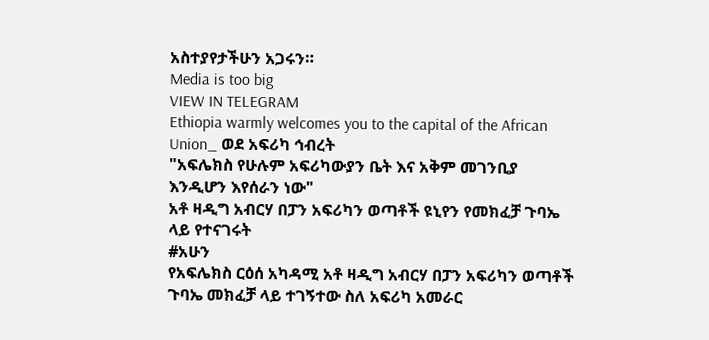አስተያየታችሁን አጋሩን።
Media is too big
VIEW IN TELEGRAM
Ethiopia warmly welcomes you to the capital of the African Union_ ወደ አፍሪካ ኅብረት
"አፍሌክስ የሁሉም አፍሪካውያን ቤት እና አቅም መገንቢያ እንዲሆን እየሰራን ነው"
አቶ ዛዲግ አብርሃ በፓን አፍሪካን ወጣቶች ዩኒየን የመክፈቻ ጉባኤ ላይ የተናገሩት
#አሁን
የአፍሌክስ ርዕሰ አካዳሚ አቶ ዛዲግ አብርሃ በፓን አፍሪካን ወጣቶች ጉባኤ መክፈቻ ላይ ተገኝተው ስለ አፍሪካ አመራር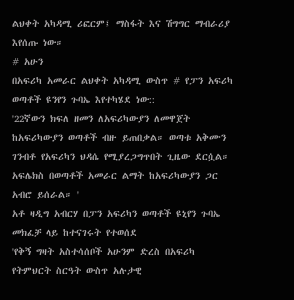ልህቀት አካዳሚ ሪፎርም፤ ማስፋት እና ሽግግር ማብራሪያ እየሰጡ ነው።
# አሁን
በአፍሪካ አመራር ልህቀት አካዳሚ ውስጥ # የፓን አፍሪካ ወጣቶች ዩንየን ጉባኤ እየተካሄደ ነው::
'22ኛውን ክፍለ ዘመን ለአፍሪካውያን ለመዋጀት ከአፍሪካውያን ወጣቶች ብዙ ይጠበቃል። ወጣቱ አቅሙን ገንብቶ የአፍሪካን ህዳሴ የሚያረጋግጥበት ጊዜው ደርሷል።
አፍሌክስ በወጣቶች አመራር ልማት ከአፍሪካውያን ጋር አብሮ ይሰራል። '
አቶ ዛዲግ አብርሃ በፓን አፍሪካን ወጣቶች ዩኒየን ጉባኤ መክፈቻ ላይ ከተናገሩት የተወሰደ
'የቅኝ ግዛት አስተሳሰቦች አሁንም ድረስ በአፍሪካ የትምህርት ስርዓት ውስጥ አሉታዊ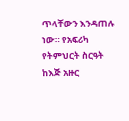ጥላቸውን እንዳጠሉ ነው። የአፍሪካ የትምህርት ስርዓት ከእጅ አዙር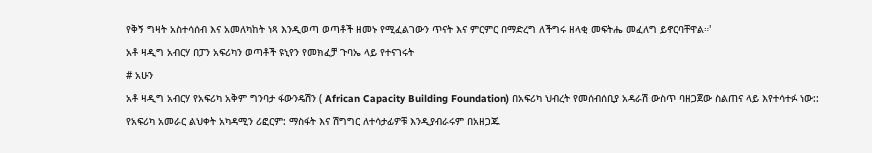የቅኝ ግዛት አስተሳሰብ እና አመለካከት ነጻ እንዲወጣ ወጣቶች ዘመኑ የሚፈልገውን ጥናት እና ምርምር በማድረግ ለችግሩ ዘላቂ መፍትሔ መፈለግ ይኖርባቸዋል።'
አቶ ዛዲግ አብርሃ በፓን አፍሪካን ወጣቶች ዩኒየን የመክፈቻ ጉባኤ ላይ የተናገሩት
# አሁን
አቶ ዛዲግ አብርሃ የአፍሪካ አቅም ግንባታ ፋውንዴሽን ( African Capacity Building Foundation) በአፍሪካ ህብረት የመሰብሰቢያ አዳራሽ ውስጥ ባዘጋጀው ስልጠና ላይ እየተሳተፉ ነው::
የአፍሪካ አመራር ልህቀት አካዳሚን ሪፎርም: ማስፋት እና ሽግግር ለተሳታፊዎቹ እንዲያብራሩም በአዘጋጁ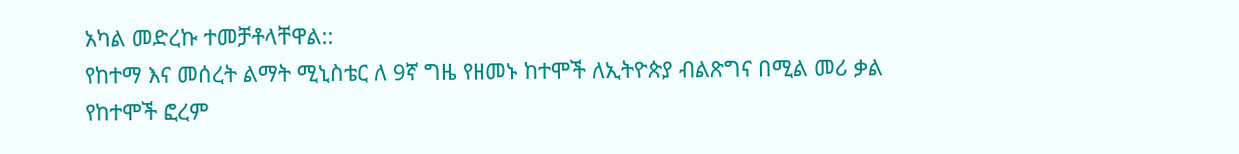አካል መድረኩ ተመቻቶላቸዋል::
የከተማ እና መሰረት ልማት ሚኒስቴር ለ 9ኛ ግዜ የዘመኑ ከተሞች ለኢትዮጵያ ብልጽግና በሚል መሪ ቃል የከተሞች ፎረም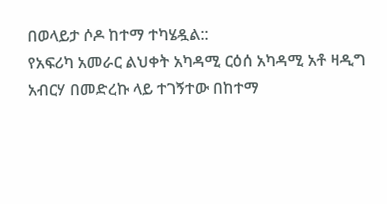በወላይታ ሶዶ ከተማ ተካሄዷል::
የአፍሪካ አመራር ልህቀት አካዳሚ ርዕሰ አካዳሚ አቶ ዛዲግ አብርሃ በመድረኩ ላይ ተገኝተው በከተማ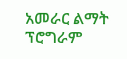አመራር ልማት ፕሮግራም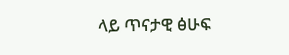ላይ ጥናታዊ ፅሁፍ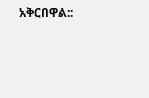አቅርበዋል::